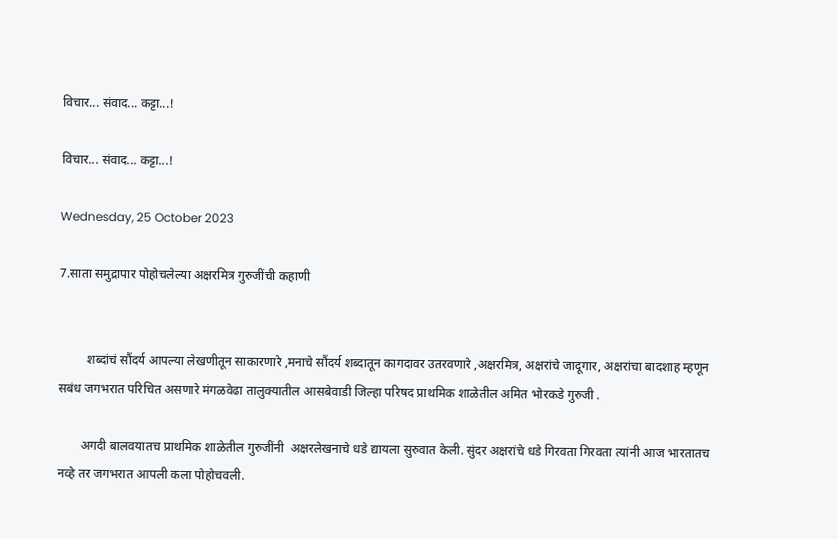विचार... संवाद... कट्टा...!

विचार... संवाद... कट्टा...!

Wednesday, 25 October 2023

7.साता समुद्रापार पोहोचलेल्या अक्षरमित्र गुरुजींची कहाणी


         शब्दांचं सौंदर्य आपल्या लेखणीतून साकारणारे ,मनाचे सौंदर्य शब्दातून कागदावर उतरवणारे ,अक्षरमित्र, अक्षरांचे जादूगार, अक्षरांचा बादशाह म्हणून सबंध जगभरात परिचित असणारे मंगळवेढा तालुक्यातील आसबेवाडी जिल्हा परिषद प्राथमिक शाळेतील अमित भोरकडे गुरुजी .

       अगदी बालवयातच प्राथमिक शाळेतील गुरुजींनी  अक्षरलेखनाचे धडे द्यायला सुरुवात केली. सुंदर अक्षरांचे धडे गिरवता गिरवता त्यांनी आज भारतातच नव्हे तर जगभरात आपली कला पोहोचवली.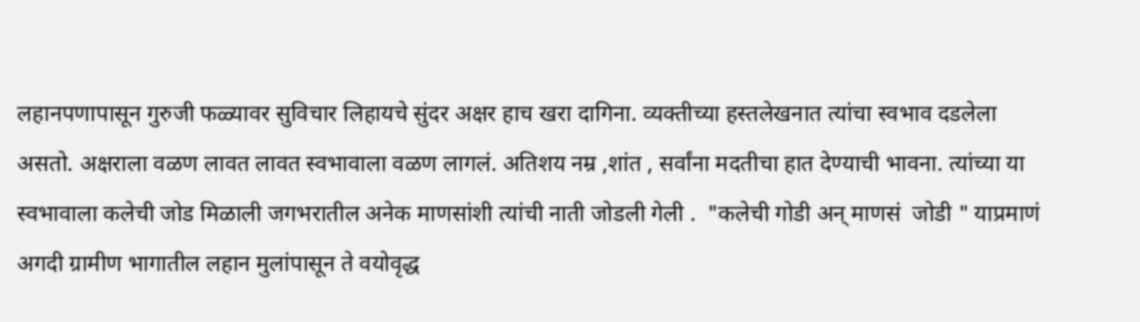लहानपणापासून गुरुजी फळ्यावर सुविचार लिहायचे सुंदर अक्षर हाच खरा दागिना. व्यक्तीच्या हस्तलेखनात त्यांचा स्वभाव दडलेला असतो. अक्षराला वळण लावत लावत स्वभावाला वळण लागलं. अतिशय नम्र ,शांत , सर्वांना मदतीचा हात देण्याची भावना. त्यांच्या या स्वभावाला कलेची जोड मिळाली जगभरातील अनेक माणसांशी त्यांची नाती जोडली गेली .  "कलेची गोडी अन् माणसं  जोडी " याप्रमाणं अगदी ग्रामीण भागातील लहान मुलांपासून ते वयोवृद्ध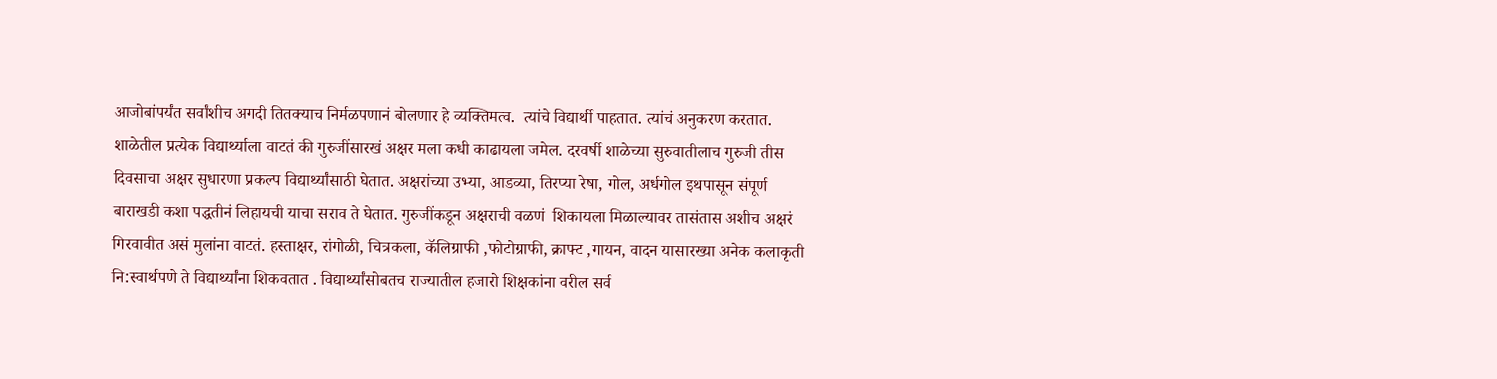आजोबांपर्यंत सर्वांशीच अगदी तितक्याच निर्मळपणानं बोलणार हे व्यक्तिमत्व.  त्यांचे विद्यार्थी पाहतात. त्यांचं अनुकरण करतात. शाळेतील प्रत्येक विद्यार्थ्याला वाटतं की गुरुजींसारखं अक्षर मला कधी काढायला जमेल. दरवर्षी शाळेच्या सुरुवातीलाच गुरुजी तीस दिवसाचा अक्षर सुधारणा प्रकल्प विद्यार्थ्यांसाठी घेतात. अक्षरांच्या उभ्या, आडव्या, तिरप्या रेषा, गोल, अर्धगोल इथपासून संपूर्ण बाराखडी कशा पद्धतीनं लिहायची याचा सराव ते घेतात. गुरुजींकडून अक्षराची वळणं  शिकायला मिळाल्यावर तासंतास अशीच अक्षरं गिरवावीत असं मुलांना वाटतं. हस्ताक्षर, रांगोळी, चित्रकला, कॅलिग्राफी ,फोटोग्राफी, क्राफ्ट ,गायन, वादन यासारख्या अनेक कलाकृती नि:स्वार्थपणे ते विद्यार्थ्यांना शिकवतात . विद्यार्थ्यांसोबतच राज्यातील हजारो शिक्षकांना वरील सर्व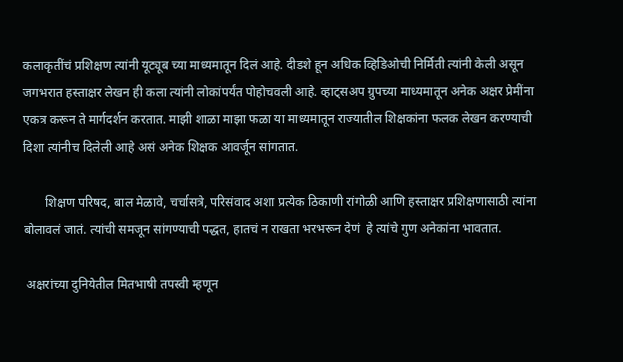कलाकृतींचं प्रशिक्षण त्यांनी यूट्यूब च्या माध्यमातून दिलं आहे. दीडशे हून अधिक व्हिडिओची निर्मिती त्यांनी केली असून  जगभरात हस्ताक्षर लेखन ही कला त्यांनी लोकांपर्यंत पोहोचवली आहे. व्हाट्सअप ग्रुपच्या माध्यमातून अनेक अक्षर प्रेमींना एकत्र करून ते मार्गदर्शन करतात. माझी शाळा माझा फळा या माध्यमातून राज्यातील शिक्षकांना फलक लेखन करण्याची दिशा त्यांनीच दिलेली आहे असं अनेक शिक्षक आवर्जून सांगतात.

       शिक्षण परिषद, बाल मेळावे, चर्चासत्रे, परिसंवाद अशा प्रत्येक ठिकाणी रांगोळी आणि हस्ताक्षर प्रशिक्षणासाठी त्यांना बोलावलं जातं. त्यांची समजून सांगण्याची पद्धत, हातचं न राखता भरभरून देणं  हे त्यांचे गुण अनेकांना भावतात.

 अक्षरांच्या दुनियेतील मितभाषी तपस्वी म्हणून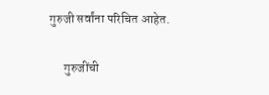गुरुजी सर्वांना परिचित आहेत.

      गुरुजींची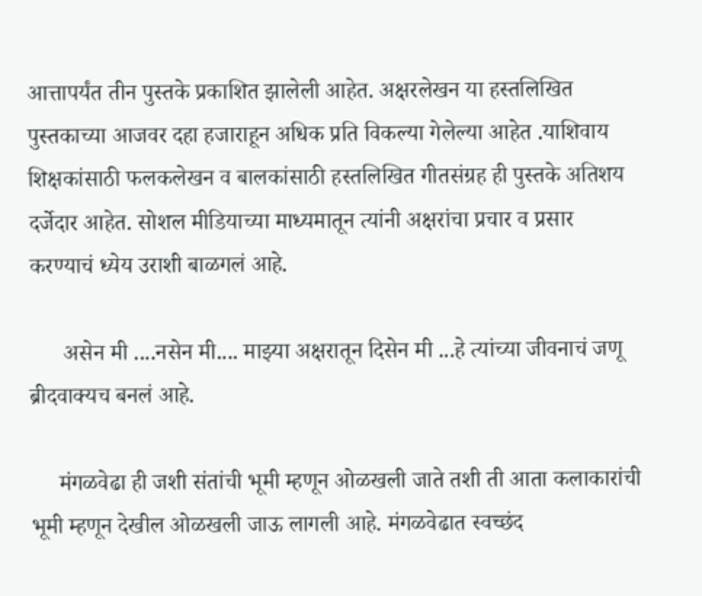आत्तापर्यंत तीन पुस्तके प्रकाशित झालेली आहेत. अक्षरलेखन या हस्तलिखित पुस्तकाच्या आजवर दहा हजाराहून अधिक प्रति विकल्या गेलेल्या आहेत .याशिवाय शिक्षकांसाठी फलकलेखन व बालकांसाठी हस्तलिखित गीतसंग्रह ही पुस्तके अतिशय दर्जेदार आहेत. सोशल मीडियाच्या माध्यमातून त्यांनी अक्षरांचा प्रचार व प्रसार करण्याचं ध्येय उराशी बाळगलं आहे.

      असेन मी ....नसेन मी.... माझ्या अक्षरातून दिसेन मी ...हे त्यांच्या जीवनाचं जणू ब्रीदवाक्यच बनलं आहे.

     मंगळवेढा ही जशी संतांची भूमी म्हणून ओळखली जाते तशी ती आता कलाकारांची भूमी म्हणून देखील ओळखली जाऊ लागली आहे. मंगळवेढात स्वच्छंद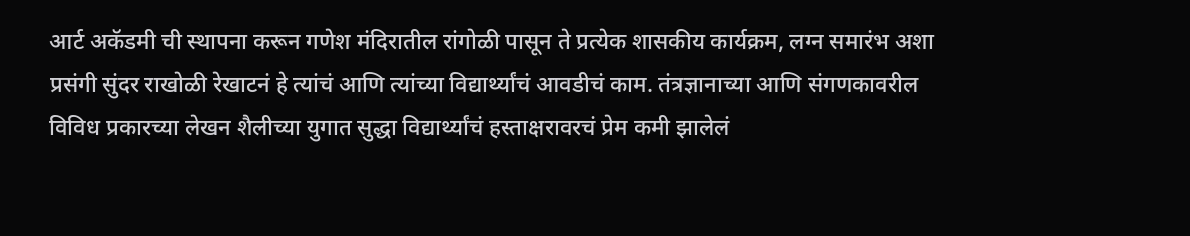आर्ट अकॅडमी ची स्थापना करून गणेश मंदिरातील रांगोळी पासून ते प्रत्येक शासकीय कार्यक्रम, लग्न समारंभ अशा प्रसंगी सुंदर राखोळी रेखाटनं हे त्यांचं आणि त्यांच्या विद्यार्थ्यांचं आवडीचं काम. तंत्रज्ञानाच्या आणि संगणकावरील विविध प्रकारच्या लेखन शैलीच्या युगात सुद्धा विद्यार्थ्यांचं हस्ताक्षरावरचं प्रेम कमी झालेलं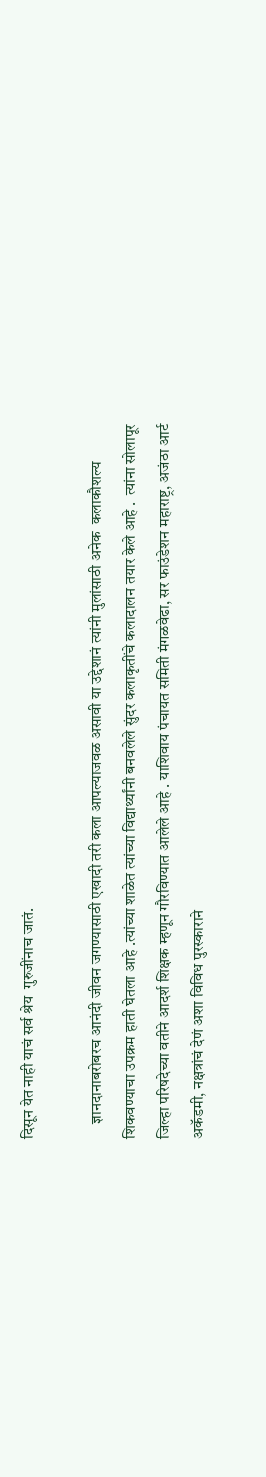दिसून येत नाही याचं सर्व श्रेय  गुरुजींनाच जातं.

     ज्ञानदानाबरोबरच आनंदी जीवन जगण्यासाठी एखादी तरी कला आपल्याजवळ असावी या उद्देशानं त्यांनी मुलांसाठी अनेक  कलाकौशल्य शिकवण्याचा उपक्रम हाती घेतला आहे .त्यांच्या शाळेत त्यांच्या विद्यार्थ्यांनी बनवलेले सुंदर कलाकृतींचे कलादालन तयार केले आहे .  त्यांना सोलापूर जिल्हा परिषदेच्या वतीने आदर्श शिक्षक म्हणून गौरविण्यात आलेले आहे . याशिवाय पंचायत समिती मंगळवेढा, सर फाउंडेशन महाराष्ट्र, अजंठा आर्ट अकॅडमी, नक्षत्रांचं देणं अशा विविध पुरस्काराने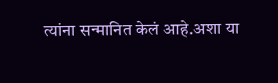त्यांना सन्मानित केलं आहे.अशा या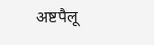अष्टपैलू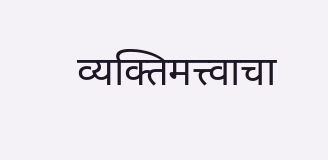व्यक्तिमत्त्वाचा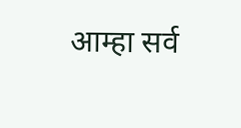आम्हा सर्व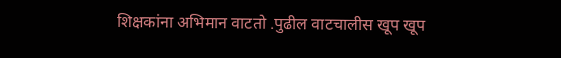शिक्षकांना अभिमान वाटतो .पुढील वाटचालीस खूप खूप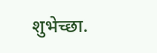शुभेच्छा.